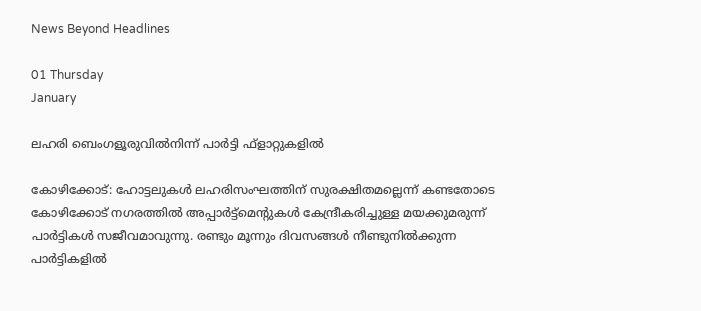News Beyond Headlines

01 Thursday
January

ലഹരി ബെംഗളൂരുവില്‍നിന്ന് പാര്‍ട്ടി ഫ്‌ളാറ്റുകളില്‍

കോഴിക്കോട്: ഹോട്ടലുകള്‍ ലഹരിസംഘത്തിന് സുരക്ഷിതമല്ലെന്ന് കണ്ടതോടെ കോഴിക്കോട് നഗരത്തില്‍ അപ്പാര്‍ട്ട്മെന്റുകള്‍ കേന്ദ്രീകരിച്ചുള്ള മയക്കുമരുന്ന് പാര്‍ട്ടികള്‍ സജീവമാവുന്നു. രണ്ടും മൂന്നും ദിവസങ്ങള്‍ നീണ്ടുനില്‍ക്കുന്ന പാര്‍ട്ടികളില്‍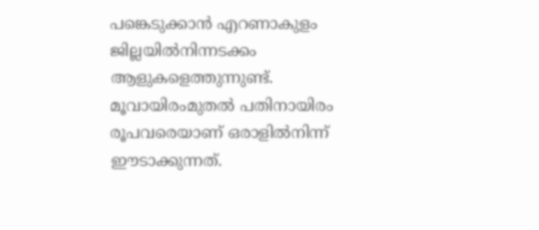പങ്കെടുക്കാന്‍ എറണാകുളം ജില്ലയില്‍നിന്നടക്കം ആളുകളെത്തുന്നുണ്ട്. മൂവായിരംമുതല്‍ പതിനായിരം രൂപവരെയാണ് ഒരാളില്‍നിന്ന് ഈടാക്കുന്നത്.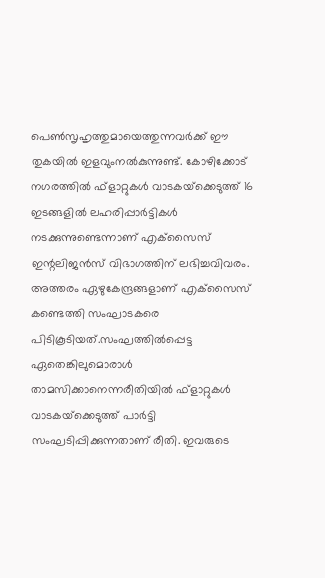പെണ്‍സൃഹൃത്തുമായെത്തുന്നവര്‍ക്ക് ഈ തുകയില്‍ ഇളവുംനല്‍കുന്നുണ്ട്. കോഴിക്കോട് നഗരത്തില്‍ ഫ്‌ളാറ്റുകള്‍ വാടകയ്‌ക്കെടുത്ത് 16 ഇടങ്ങളില്‍ ലഹരിപ്പാര്‍ട്ടികള്‍ നടക്കുന്നുണ്ടെന്നാണ് എക്‌സൈസ് ഇന്റലിജന്‍സ് വിഭാഗത്തിന് ലഭിച്ചവിവരം. അത്തരം ഏഴുകേന്ദ്രങ്ങളാണ് എക്‌സൈസ് കണ്ടെത്തി സംഘാടകരെ പിടികൂടിയത്.സംഘത്തില്‍പ്പെട്ട ഏതെങ്കിലുമൊരാള്‍ താമസിക്കാനെന്നരീതിയില്‍ ഫ്‌ളാറ്റുകള്‍ വാടകയ്‌ക്കെടുത്ത് പാര്‍ട്ടി സംഘടിപ്പിക്കുന്നതാണ് രീതി. ഇവരുടെ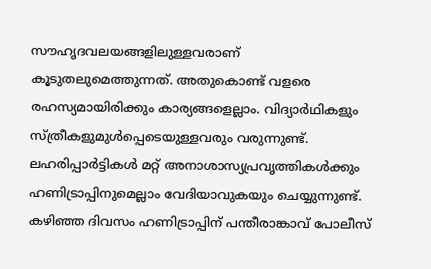സൗഹൃദവലയങ്ങളിലുള്ളവരാണ് കൂടുതലുമെത്തുന്നത്. അതുകൊണ്ട് വളരെ രഹസ്യമായിരിക്കും കാര്യങ്ങളെല്ലാം. വിദ്യാര്‍ഥികളും സ്ത്രീകളുമുള്‍പ്പെടെയുള്ളവരും വരുന്നുണ്ട്. ലഹരിപ്പാര്‍ട്ടികള്‍ മറ്റ് അനാശാസ്യപ്രവൃത്തികള്‍ക്കും ഹണിട്രാപ്പിനുമെല്ലാം വേദിയാവുകയും ചെയ്യുന്നുണ്ട്. കഴിഞ്ഞ ദിവസം ഹണിട്രാപ്പിന് പന്തീരാങ്കാവ് പോലീസ്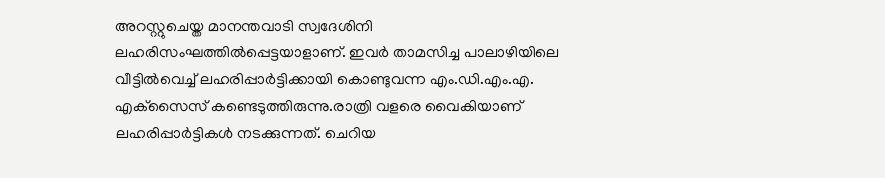അറസ്റ്റുചെയ്ത മാനന്തവാടി സ്വദേശിനി ലഹരിസംഘത്തില്‍പ്പെട്ടയാളാണ്. ഇവര്‍ താമസിച്ച പാലാഴിയിലെ വീട്ടില്‍വെച്ച് ലഹരിപ്പാര്‍ട്ടിക്കായി കൊണ്ടുവന്ന എം.ഡി.എം.എ. എക്‌സൈസ് കണ്ടെടുത്തിരുന്നു.രാത്രി വളരെ വൈകിയാണ് ലഹരിപ്പാര്‍ട്ടികള്‍ നടക്കുന്നത്. ചെറിയ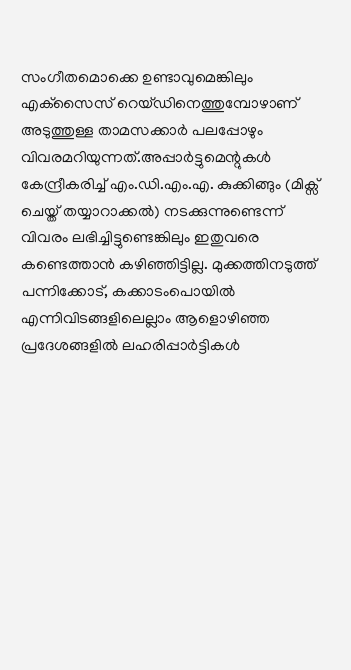സംഗീതമൊക്കെ ഉണ്ടാവുമെങ്കിലും എക്‌സൈസ് റെയ്ഡിനെത്തുമ്പോഴാണ് അടുത്തുള്ള താമസക്കാര്‍ പലപ്പോഴും വിവരമറിയുന്നത്.അപ്പാര്‍ട്ടുമെന്റുകള്‍ കേന്ദ്രീകരിച്ച് എം.ഡി.എം.എ. കുക്കിങ്ങും (മിക്സ് ചെയ്ത് തയ്യാറാക്കല്‍) നടക്കുന്നുണ്ടെന്ന് വിവരം ലഭിച്ചിട്ടുണ്ടെങ്കിലും ഇതുവരെ കണ്ടെത്താന്‍ കഴിഞ്ഞിട്ടില്ല. മുക്കത്തിനടുത്ത് പന്നിക്കോട്, കക്കാടംപൊയില്‍ എന്നിവിടങ്ങളിലെല്ലാം ആളൊഴിഞ്ഞ പ്രദേശങ്ങളില്‍ ലഹരിപ്പാര്‍ട്ടികള്‍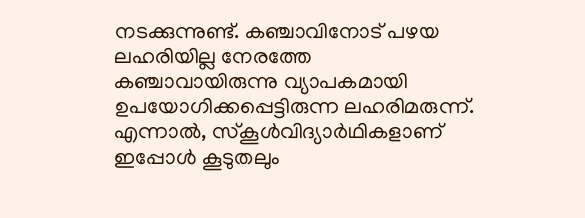നടക്കുന്നുണ്ട്. കഞ്ചാവിനോട് പഴയ ലഹരിയില്ല നേരത്തേ കഞ്ചാവായിരുന്നു വ്യാപകമായി ഉപയോഗിക്കപ്പെട്ടിരുന്ന ലഹരിമരുന്ന്. എന്നാല്‍, സ്‌കൂള്‍വിദ്യാര്‍ഥികളാണ് ഇപ്പോള്‍ കൂടുതലും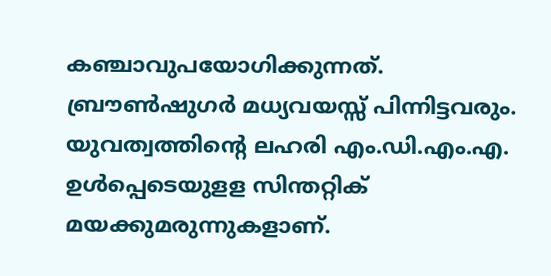കഞ്ചാവുപയോഗിക്കുന്നത്. ബ്രൗണ്‍ഷുഗര്‍ മധ്യവയസ്സ് പിന്നിട്ടവരും. യുവത്വത്തിന്റെ ലഹരി എം.ഡി.എം.എ. ഉള്‍പ്പെടെയുളള സിന്തറ്റിക് മയക്കുമരുന്നുകളാണ്.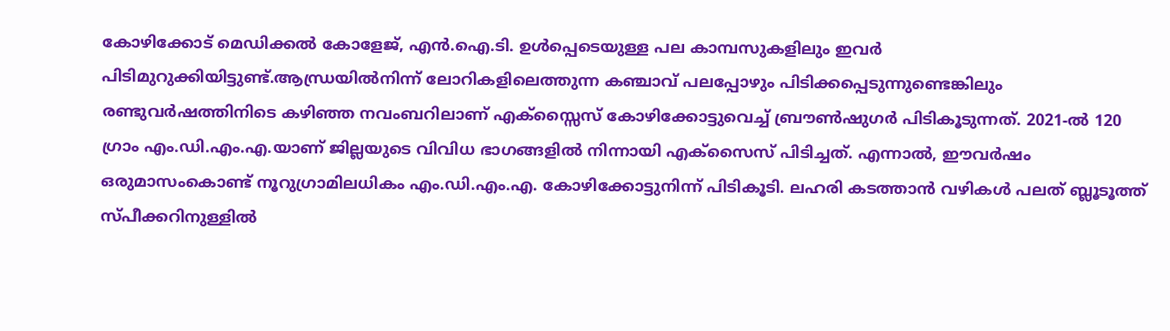കോഴിക്കോട് മെഡിക്കല്‍ കോളേജ്, എന്‍.ഐ.ടി. ഉള്‍പ്പെടെയുള്ള പല കാമ്പസുകളിലും ഇവര്‍ പിടിമുറുക്കിയിട്ടുണ്ട്.ആന്ധ്രയില്‍നിന്ന് ലോറികളിലെത്തുന്ന കഞ്ചാവ് പലപ്പോഴും പിടിക്കപ്പെടുന്നുണ്ടെങ്കിലും രണ്ടുവര്‍ഷത്തിനിടെ കഴിഞ്ഞ നവംബറിലാണ് എക്‌സ്സൈസ് കോഴിക്കോട്ടുവെച്ച് ബ്രൗണ്‍ഷുഗര്‍ പിടികൂടുന്നത്. 2021-ല്‍ 120 ഗ്രാം എം.ഡി.എം.എ.യാണ് ജില്ലയുടെ വിവിധ ഭാഗങ്ങളില്‍ നിന്നായി എക്‌സൈസ് പിടിച്ചത്. എന്നാല്‍, ഈവര്‍ഷം ഒരുമാസംകൊണ്ട് നൂറുഗ്രാമിലധികം എം.ഡി.എം.എ. കോഴിക്കോട്ടുനിന്ന് പിടികൂടി. ലഹരി കടത്താന്‍ വഴികള്‍ പലത് ബ്ലൂടൂത്ത് സ്പീക്കറിനുള്ളില്‍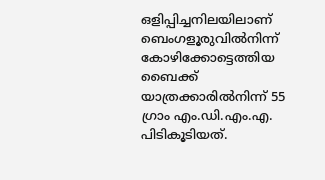ഒളിപ്പിച്ചനിലയിലാണ് ബെംഗളൂരുവില്‍നിന്ന് കോഴിക്കോട്ടെത്തിയ ബൈക്ക് യാത്രക്കാരില്‍നിന്ന് 55 ഗ്രാം എം.ഡി.എം.എ. പിടികൂടിയത്.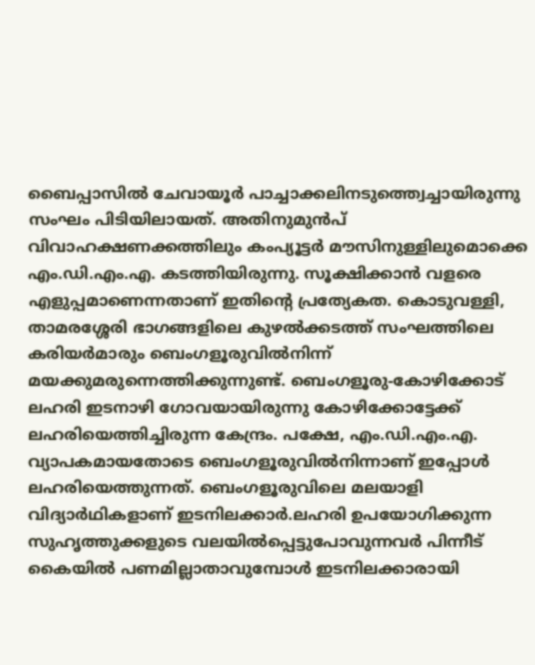ബൈപ്പാസില്‍ ചേവായൂര്‍ പാച്ചാക്കലിനടുത്ത്വെച്ചായിരുന്നു സംഘം പിടിയിലായത്. അതിനുമുന്‍പ് വിവാഹക്ഷണക്കത്തിലും കംപ്യൂട്ടര്‍ മൗസിനുള്ളിലുമൊക്കെ എം.ഡി.എം.എ. കടത്തിയിരുന്നു. സൂക്ഷിക്കാന്‍ വളരെ എളുപ്പമാണെന്നതാണ് ഇതിന്റെ പ്രത്യേകത. കൊടുവള്ളി, താമരശ്ശേരി ഭാഗങ്ങളിലെ കുഴല്‍ക്കടത്ത് സംഘത്തിലെ കരിയര്‍മാരും ബെംഗളൂരുവില്‍നിന്ന് മയക്കുമരുന്നെത്തിക്കുന്നുണ്ട്. ബെംഗളൂരു-കോഴിക്കോട് ലഹരി ഇടനാഴി ഗോവയായിരുന്നു കോഴിക്കോട്ടേക്ക് ലഹരിയെത്തിച്ചിരുന്ന കേന്ദ്രം. പക്ഷേ, എം.ഡി.എം.എ. വ്യാപകമായതോടെ ബെംഗളൂരുവില്‍നിന്നാണ് ഇപ്പോള്‍ ലഹരിയെത്തുന്നത്. ബെംഗളൂരുവിലെ മലയാളി വിദ്യാര്‍ഥികളാണ് ഇടനിലക്കാര്‍.ലഹരി ഉപയോഗിക്കുന്ന സുഹൃത്തുക്കളുടെ വലയില്‍പ്പെട്ടുപോവുന്നവര്‍ പിന്നീട് കൈയില്‍ പണമില്ലാതാവുമ്പോള്‍ ഇടനിലക്കാരായി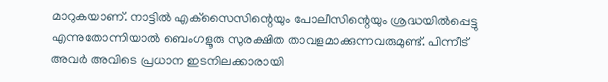മാറുകയാണ്. നാട്ടില്‍ എക്‌സൈസിന്റെയും പോലീസിന്റെയും ശ്രദ്ധയില്‍പ്പെട്ടു എന്നുതോന്നിയാല്‍ ബെംഗളൂരു സുരക്ഷിത താവളമാക്കുന്നവരുമുണ്ട്. പിന്നീട് അവര്‍ അവിടെ പ്രധാന ഇടനിലക്കാരായി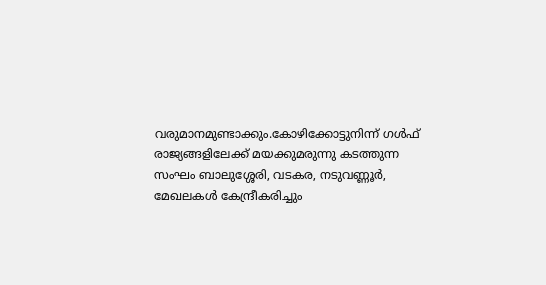വരുമാനമുണ്ടാക്കും.കോഴിക്കോട്ടുനിന്ന് ഗള്‍ഫ് രാജ്യങ്ങളിലേക്ക് മയക്കുമരുന്നു കടത്തുന്ന സംഘം ബാലുശ്ശേരി, വടകര, നടുവണ്ണൂര്‍, മേഖലകള്‍ കേന്ദ്രീകരിച്ചും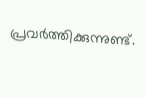പ്രവര്‍ത്തിക്കുന്നുണ്ട്.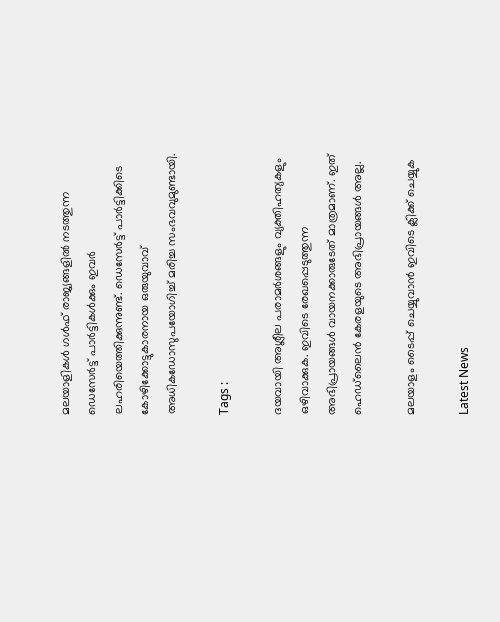മലയാളികള്‍ ഗള്‍ഫ് രാജ്യങ്ങളില്‍ നടത്തുന്ന ഡെസേര്‍ട്ട് പാര്‍ട്ടികള്‍ക്കും ഇവര്‍ ലഹരിയെത്തിക്കുന്നുണ്ട്. ഡെസേര്‍ട്ട് പാര്‍ട്ടിക്കിടെ കോഴിക്കോട്ടുകാരനായ ഒരുയുവാവ് അധികഡോസുപയോഗിച്ച് മരിച്ച സംഭവവുമുണ്ടായി.

Tags :

ദയവായി അശ്ലീല പരാമര്‍ശങ്ങളും വ്യക്തിഹത്യകളും ഒഴിവാക്കുക. ഇവിടെ രേഖപ്പെടുത്തുന്ന അഭിപ്രായങ്ങള്‍ വായനക്കാരുടേത്‌ മാത്രമാണ്‌. ഇത്‌ ഹെഡ്‌ലൈന്‍ കേരളയുടെ അഭിപ്രായങ്ങള്‍ അല്ല.

മലയാളം ടൈപ്പ് ചെയ്യുവാൻ ഇവിടെ ക്ലിക്ക് ചെയ്യുക

Latest News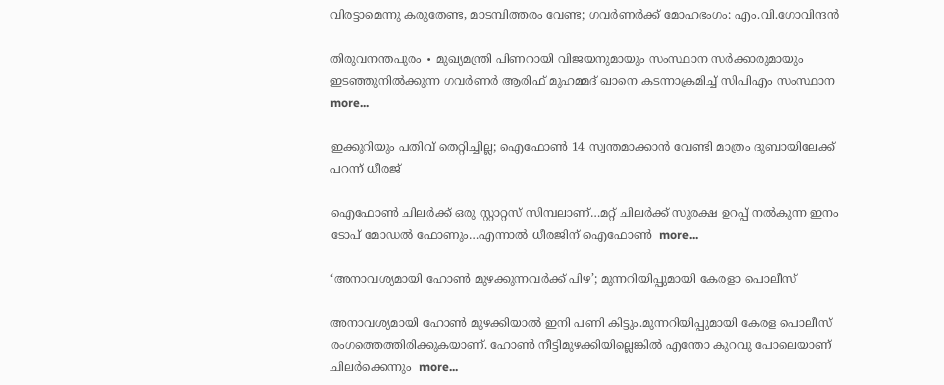വിരട്ടാമെന്നു കരുതേണ്ട, മാടമ്പിത്തരം വേണ്ട; ഗവർണർക്ക് മോഹഭംഗം: എം.വി.ഗോവിന്ദൻ

തിരുവനന്തപുരം ∙ മുഖ്യമന്ത്രി പിണറായി വിജയനുമായും സംസ്ഥാന സർക്കാരുമായും ഇടഞ്ഞുനിൽക്കുന്ന ഗവര്‍ണർ ആരിഫ് മുഹമ്മദ് ഖാനെ കടന്നാക്രമിച്ച് സിപിഎം സംസ്ഥാന  more...

ഇക്കുറിയും പതിവ് തെറ്റിച്ചില്ല; ഐഫോൺ 14 സ്വന്തമാക്കാൻ വേണ്ടി മാത്രം ദുബായിലേക്ക് പറന്ന് ധീരജ്

ഐഫോൺ ചിലർക്ക് ഒരു സ്റ്റാറ്റസ് സിമ്പലാണ്…മറ്റ് ചിലർക്ക് സുരക്ഷ ഉറപ്പ് നൽകുന്ന ഇനം ടോപ് മോഡൽ ഫോണും…എന്നാൽ ധീരജിന് ഐഫോൺ  more...

‘അനാവശ്യമായി ഹോണ്‍ മുഴക്കുന്നവർക്ക് പിഴ’; മുന്നറിയിപ്പുമായി കേരളാ പൊലീസ്

അനാവശ്യമായി ഹോണ്‍ മുഴക്കിയാല്‍ ഇനി പണി കിട്ടും.മുന്നറിയിപ്പുമായി കേരള പൊലീസ് രംഗത്തെത്തിരിക്കുകയാണ്. ഹോണ്‍ നീട്ടിമുഴക്കിയില്ലെങ്കില്‍ എന്തോ കുറവു പോലെയാണ് ചിലര്‍ക്കെന്നും  more...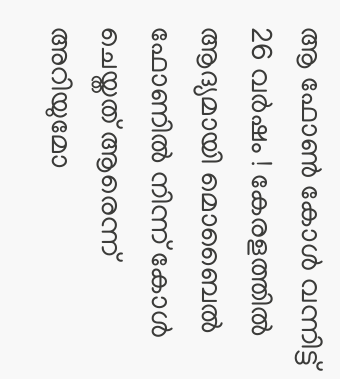ആ ഫോൺ കോൾ വന്നിട്ട് 26 വർഷം ! കേരളത്തിൽ ആദ്യമായി മൊബൈൽ ഫോണിൽ നിന്ന് കോൾ ചെയ്തത് ആരെന്ന് അറിയുമോ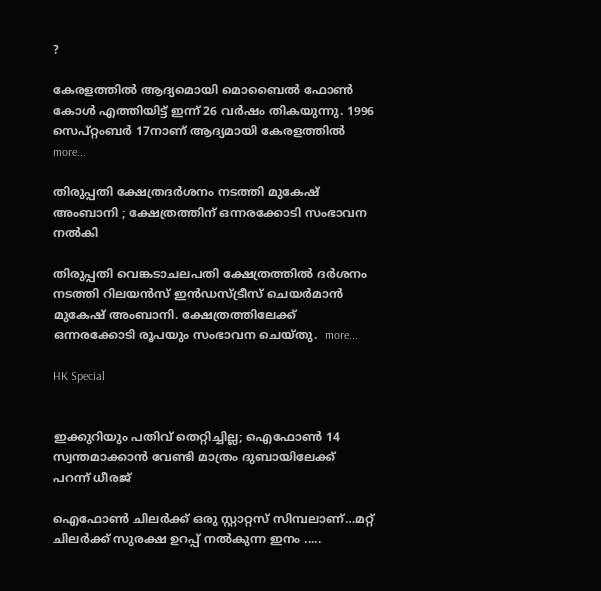?

കേരളത്തിൽ ആദ്യമൊയി മൊബൈൽ ഫോൺ കോൾ എത്തിയിട്ട് ഇന്ന് 26 വർഷം തികയുന്നു. 1996 സെപ്റ്റംബർ 17നാണ് ആദ്യമായി കേരളത്തിൽ  more...

തിരുപ്പതി ക്ഷേത്രദർശനം നടത്തി മുകേഷ് അംബാനി ; ക്ഷേത്രത്തിന് ഒന്നരക്കോടി സംഭാവന നൽകി

തിരുപ്പതി വെങ്കടാചലപതി ക്ഷേത്രത്തിൽ ദർശനം നടത്തി റിലയൻസ് ഇൻഡസ്ട്രീസ് ചെയർമാൻ മുകേഷ് അംബാനി. ക്ഷേത്രത്തിലേക്ക് ഒന്നരക്കോടി രൂപയും സംഭാവന ചെയ്തു.  more...

HK Special


ഇക്കുറിയും പതിവ് തെറ്റിച്ചില്ല; ഐഫോൺ 14 സ്വന്തമാക്കാൻ വേണ്ടി മാത്രം ദുബായിലേക്ക് പറന്ന് ധീരജ്

ഐഫോൺ ചിലർക്ക് ഒരു സ്റ്റാറ്റസ് സിമ്പലാണ്…മറ്റ് ചിലർക്ക് സുരക്ഷ ഉറപ്പ് നൽകുന്ന ഇനം .....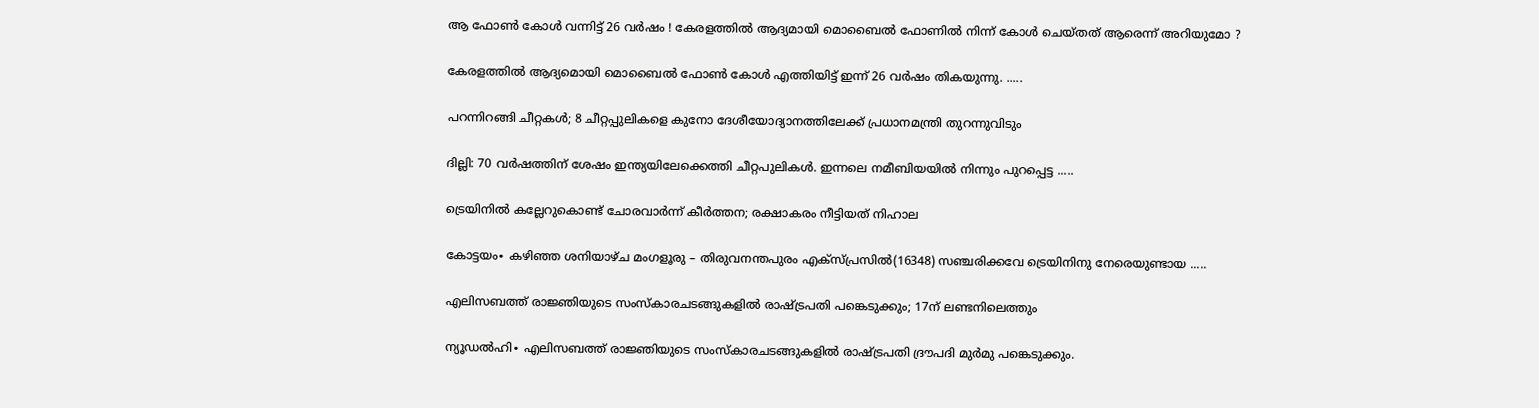ആ ഫോൺ കോൾ വന്നിട്ട് 26 വർഷം ! കേരളത്തിൽ ആദ്യമായി മൊബൈൽ ഫോണിൽ നിന്ന് കോൾ ചെയ്തത് ആരെന്ന് അറിയുമോ ?

കേരളത്തിൽ ആദ്യമൊയി മൊബൈൽ ഫോൺ കോൾ എത്തിയിട്ട് ഇന്ന് 26 വർഷം തികയുന്നു. .....

പറന്നിറങ്ങി ചീറ്റകൾ; 8 ചീറ്റപ്പുലികളെ കുനോ ദേശീയോദ്യാനത്തിലേക്ക് പ്രധാനമന്ത്രി തുറന്നുവിടും

ദില്ലി: 70 വർഷത്തിന് ശേഷം ഇന്ത്യയിലേക്കെത്തി ചീറ്റപുലികൾ. ഇന്നലെ നമീബിയയില്‍ നിന്നും പുറപ്പെട്ട .....

ട്രെയിനിൽ കല്ലേറുകൊണ്ട് ചോരവാർന്ന് കീർത്തന; രക്ഷാകരം നീട്ടിയത് നിഹാല

കോട്ടയം∙ കഴിഞ്ഞ ശനിയാഴ്ച മംഗളൂരു – തിരുവനന്തപുരം എക്സ്പ്രസിൽ(16348) സഞ്ചരിക്കവേ ട്രെയിനിനു നേരെയുണ്ടായ .....

എലിസബത്ത് രാജ്ഞിയുടെ സംസ്കാരചടങ്ങുകളിൽ രാഷ്ട്രപതി പങ്കെടുക്കും; 17ന് ലണ്ടനിലെത്തും

ന്യൂഡൽഹി∙ എലിസബത്ത് രാജ്ഞിയുടെ സംസ്കാരചടങ്ങുകളിൽ രാഷ്ട്രപതി ദ്രൗപദി മുർമു പങ്കെടുക്കും.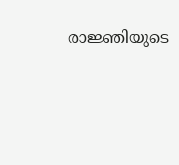രാജ്ഞിയുടെ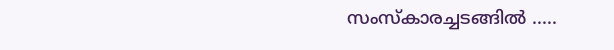സംസ്‌കാരച്ചടങ്ങിൽ .....